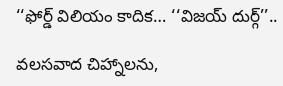‘‘ఫోర్డ్ విలియం కాదిక… ‘‘విజయ్ దుర్గ్’’..

వలసవాద చిహ్నాలను,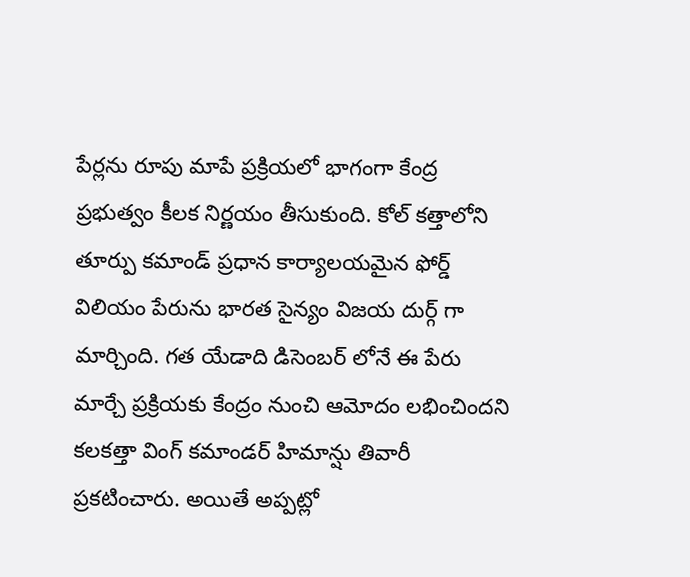పేర్లను రూపు మాపే ప్రక్రియలో భాగంగా కేంద్ర ప్రభుత్వం కీలక నిర్ణయం తీసుకుంది. కోల్ కత్తాలోని తూర్పు కమాండ్ ప్రధాన కార్యాలయమైన ఫోర్డ్ విలియం పేరును భారత సైన్యం విజయ దుర్గ్ గా మార్చింది. గత యేడాది డిసెంబర్ లోనే ఈ పేరు మార్చే ప్రక్రియకు కేంద్రం నుంచి ఆమోదం లభించిందని కలకత్తా వింగ్ కమాండర్ హిమాన్షు తివారీ ప్రకటించారు. అయితే అప్పట్లో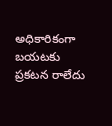అధికారికంగా బయటకు ప్రకటన రాలేదు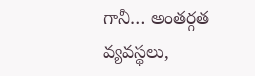గానీ… అంతర్గత వ్యవస్థలు,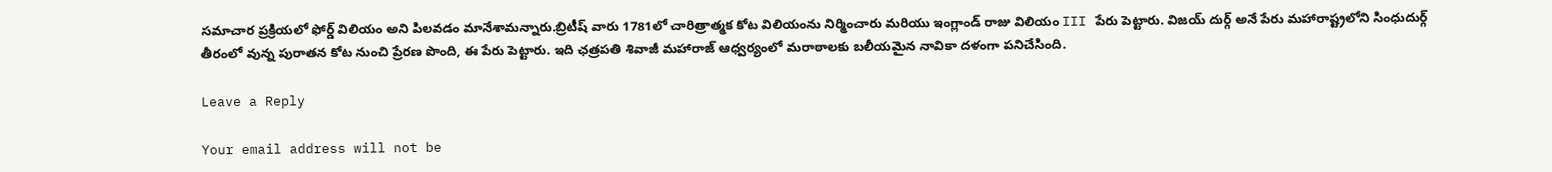సమాచార ప్రక్రియలో ఫోర్డ్ విలియం అని పిలవడం మానేశామన్నారు.బ్రిటీష్ వారు 1781లో చారిత్రాత్మక కోట విలియంను నిర్మించారు మరియు ఇంగ్లాండ్ రాజు విలియం III పేరు పెట్టారు. విజయ్ దుర్గ్ అనే పేరు మహారాష్ట్రలోని సింధుదుర్గ్ తీరంలో వున్న పురాతన కోట నుంచి ప్రేరణ పొంది, ఈ పేరు పెట్టారు. ఇది ఛత్రపతి శివాజీ మహారాజ్ ఆధ్వర్యంలో మరాఠాలకు బలీయమైన నావికా దళంగా పనిచేసింది.

Leave a Reply

Your email address will not be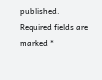published. Required fields are marked *